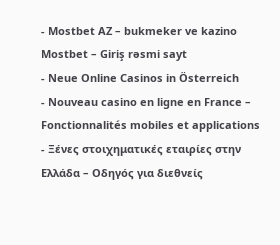- Mostbet AZ – bukmeker ve kazino Mostbet – Giriş rəsmi sayt
- Neue Online Casinos in Österreich
- Nouveau casino en ligne en France – Fonctionnalités mobiles et applications
- Ξένες στοιχηματικές εταιρίες στην Ελλάδα – Οδηγός για διεθνείς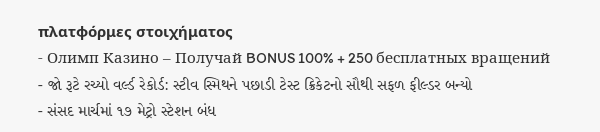πλατφόρμες στοιχήματος
- Олимп Казино – Получай BONUS 100% + 250 бесплатных вращений
- જો રૂટે રચ્યો વર્લ્ડ રેકોર્ડ: સ્ટીવ સ્મિથને પછાડી ટેસ્ટ ક્રિકેટનો સૌથી સફળ ફીલ્ડર બન્યો
- સંસદ માર્ચમાં ૧૭ મેટ્રો સ્ટેશન બંધ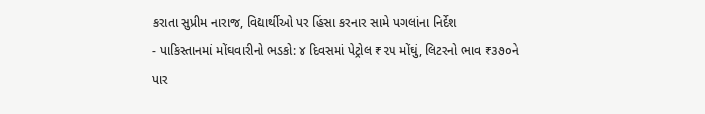કરાતા સુપ્રીમ નારાજ, વિદ્યાર્થીઓ પર હિંસા કરનાર સામે પગલાંના નિર્દેશ
- પાકિસ્તાનમાં મોંઘવારીનો ભડકો: ૪ દિવસમાં પેટ્રોલ ₹૨૫ મોંઘું, લિટરનો ભાવ ₹૩૭૦ને પાર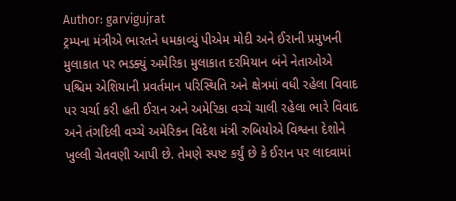Author: garvigujrat
ટ્રમ્પના મંત્રીએ ભારતને ધમકાવ્યું પીએમ મોદી અને ઈરાની પ્રમુખની મુલાકાત પર ભડક્યું અમેરિકા મુલાકાત દરમિયાન બંને નેતાઓએ પશ્ચિમ એશિયાની પ્રવર્તમાન પરિસ્થિતિ અને ક્ષેત્રમાં વધી રહેલા વિવાદ પર ચર્ચા કરી હતી ઈરાન અને અમેરિકા વચ્ચે ચાલી રહેલા ભારે વિવાદ અને તંગદિલી વચ્ચે અમેરિકન વિદેશ મંત્રી રુબિયોએ વિશ્વના દેશોને ખુલ્લી ચેતવણી આપી છે. તેમણે સ્પષ્ટ કર્યું છે કે ઈરાન પર લાદવામાં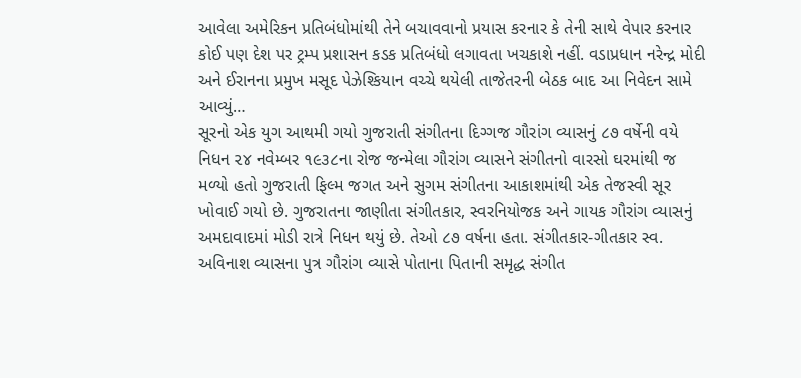આવેલા અમેરિકન પ્રતિબંધોમાંથી તેને બચાવવાનો પ્રયાસ કરનાર કે તેની સાથે વેપાર કરનાર કોઈ પણ દેશ પર ટ્રમ્પ પ્રશાસન કડક પ્રતિબંધો લગાવતા ખચકાશે નહીં. વડાપ્રધાન નરેન્દ્ર મોદી અને ઈરાનના પ્રમુખ મસૂદ પેઝેશ્કિયાન વચ્ચે થયેલી તાજેતરની બેઠક બાદ આ નિવેદન સામે આવ્યું…
સૂરનો એક યુગ આથમી ગયો ગુજરાતી સંગીતના દિગ્ગજ ગૌરાંગ વ્યાસનું ૮૭ વર્ષેની વયે નિધન ૨૪ નવેમ્બર ૧૯૩૮ના રોજ જન્મેલા ગૌરાંગ વ્યાસને સંગીતનો વારસો ઘરમાંથી જ મળ્યો હતો ગુજરાતી ફિલ્મ જગત અને સુગમ સંગીતના આકાશમાંથી એક તેજસ્વી સૂર ખોવાઈ ગયો છે. ગુજરાતના જાણીતા સંગીતકાર, સ્વરનિયોજક અને ગાયક ગૌરાંગ વ્યાસનું અમદાવાદમાં મોડી રાત્રે નિધન થયું છે. તેઓ ૮૭ વર્ષના હતા. સંગીતકાર-ગીતકાર સ્વ. અવિનાશ વ્યાસના પુત્ર ગૌરાંગ વ્યાસે પોતાના પિતાની સમૃદ્ધ સંગીત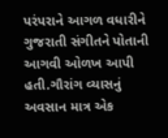પરંપરાને આગળ વધારીને ગુજરાતી સંગીતને પોતાની આગવી ઓળખ આપી હતી.ગૌરાંગ વ્યાસનું અવસાન માત્ર એક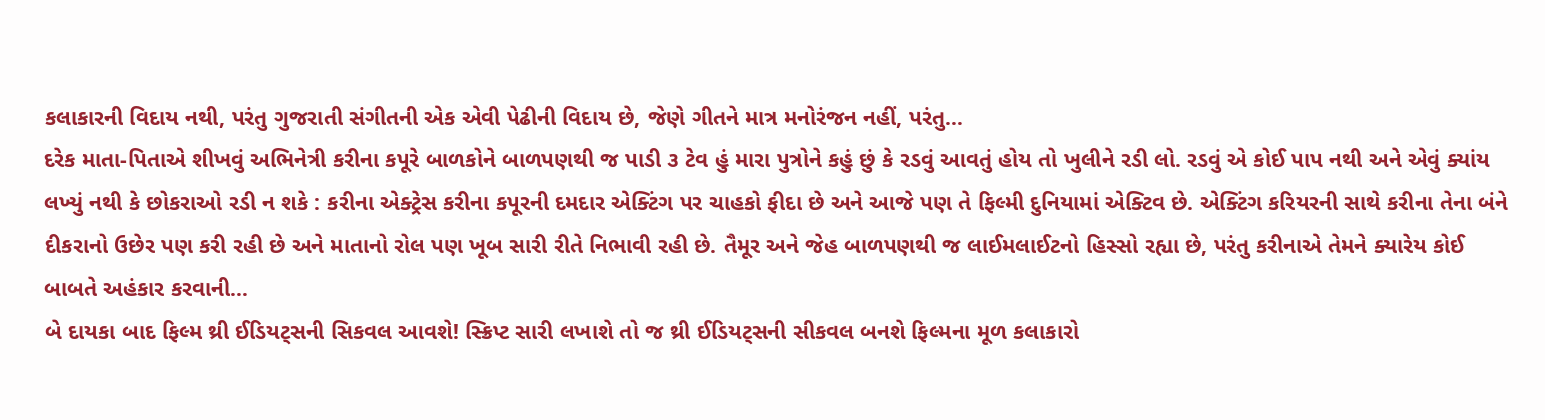કલાકારની વિદાય નથી, પરંતુ ગુજરાતી સંગીતની એક એવી પેઢીની વિદાય છે, જેણે ગીતને માત્ર મનોરંજન નહીં, પરંતુ…
દરેક માતા-પિતાએ શીખવું અભિનેત્રી કરીના કપૂરે બાળકોને બાળપણથી જ પાડી ૩ ટેવ હું મારા પુત્રોને કહું છું કે રડવું આવતું હોય તો ખુલીને રડી લો. રડવું એ કોઈ પાપ નથી અને એવું ક્યાંય લખ્યું નથી કે છોકરાઓ રડી ન શકે : કરીના એક્ટ્રેસ કરીના કપૂરની દમદાર એક્ટિંગ પર ચાહકો ફીદા છે અને આજે પણ તે ફિલ્મી દુનિયામાં એક્ટિવ છે. એક્ટિંગ કરિયરની સાથે કરીના તેના બંને દીકરાનો ઉછેર પણ કરી રહી છે અને માતાનો રોલ પણ ખૂબ સારી રીતે નિભાવી રહી છે. તૈમૂર અને જેહ બાળપણથી જ લાઈમલાઈટનો હિસ્સો રહ્યા છે, પરંતુ કરીનાએ તેમને ક્યારેય કોઈ બાબતે અહંકાર કરવાની…
બે દાયકા બાદ ફિલ્મ થ્રી ઈડિયટ્સની સિકવલ આવશે! સ્ક્રિપ્ટ સારી લખાશે તો જ થ્રી ઈડિયટ્સની સીકવલ બનશે ફિલ્મના મૂળ કલાકારો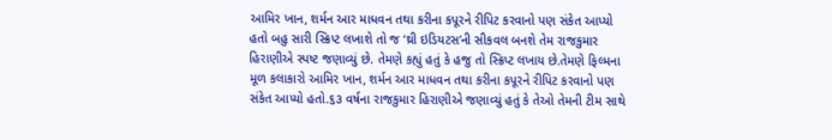આમિર ખાન, શર્મન આર માધવન તથા કરીના કપૂરને રીપિટ કરવાનો પણ સંકેત આપ્યો હતો બહુ સારી સ્ક્રિપ્ટ લખાશે તો જ ‘થ્રી ઇડિયટસ’ની સીકવલ બનશે તેમ રાજકુમાર હિરાણીએ સ્પષ્ટ જણાવ્યું છે. તેમણે કહ્યું હતું કે હજુ તો સ્ક્રિપ્ટ લખાય છે.તેમણે ફિલ્મના મૂળ કલાકારો આમિર ખાન, શર્મન આર માધવન તથા કરીના કપૂરને રીપિટ કરવાનો પણ સંકેત આપ્યો હતો.૬૩ વર્ષના રાજકુમાર હિરાણીએ જણાવ્યું હતું કે તેઓ તેમની ટીમ સાથે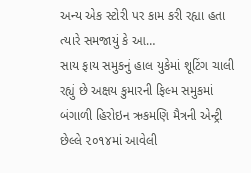અન્ય એક સ્ટોરી પર કામ કરી રહ્યા હતા ત્યારે સમજાયું કે આ…
સાય ફાય સમુકનું હાલ યુકેમાં શૂટિંગ ચાલી રહ્યું છે અક્ષય કુમારની ફિલ્મ સમુકમાં બંગાળી હિરોઇન ઋકમણિ મૈત્રની એન્ટ્રી છેલ્લે ૨૦૧૪માં આવેલી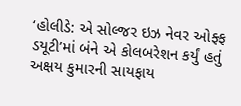‘હોલીડે: એ સોલ્જર ઇઝ નેવર ઓફ્ફ ડયૂટી’માં બંને એ કોલબરેશન કર્યું હતું અક્ષય કુમારની સાયફાય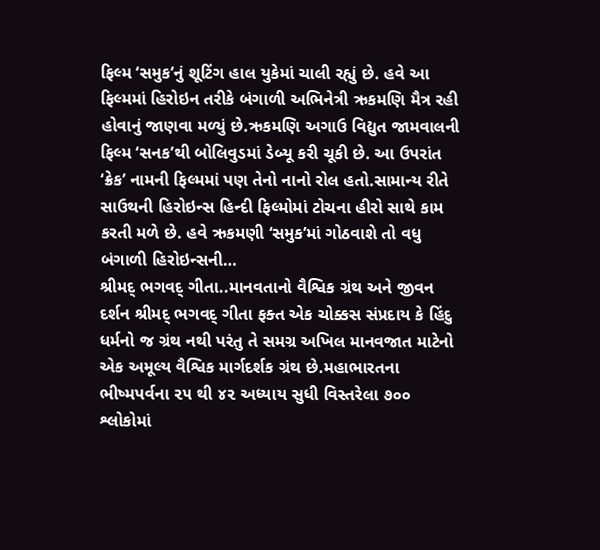ફિલ્મ ‘સમુક’નું શૂટિંગ હાલ યુકેમાં ચાલી રહ્યું છે. હવે આ ફિલ્મમાં હિરોઇન તરીકે બંગાળી અભિનેત્રી ઋકમણિ મૈત્ર રહી હોવાનું જાણવા મળ્યું છે.ઋકમણિ અગાઉ વિદ્યુત જામવાલની ફિલ્મ ‘સનક’થી બોલિવુડમાં ડેબ્યૂ કરી ચૂકી છે. આ ઉપરાંત ‘ક્રેક’ નામની ફિલ્મમાં પણ તેનો નાનો રોલ હતો.સામાન્ય રીતે સાઉથની હિરોઇન્સ હિન્દી ફિલ્મોમાં ટોચના હીરો સાથે કામ કરતી મળે છે. હવે ઋકમણી ‘સમુક’માં ગોઠવાશે તો વધુ બંગાળી હિરોઇન્સની…
શ્રીમદ્ ભગવદ્ ગીતા..માનવતાનો વૈશ્વિક ગ્રંથ અને જીવન દર્શન શ્રીમદ્ ભગવદ્ ગીતા ફક્ત એક ચોક્કસ સંપ્રદાય કે હિંદુ ધર્મનો જ ગ્રંથ નથી પરંતુ તે સમગ્ર અખિલ માનવજાત માટેનો એક અમૂલ્ય વૈશ્વિક માર્ગદર્શક ગ્રંથ છે.મહાભારતના ભીષ્મપર્વના ૨૫ થી ૪૨ અધ્યાય સુધી વિસ્તરેલા ૭૦૦ શ્લોકોમાં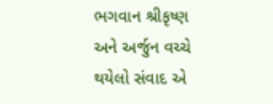ભગવાન શ્રીકૃષ્ણ અને અર્જુન વચ્ચે થયેલો સંવાદ એ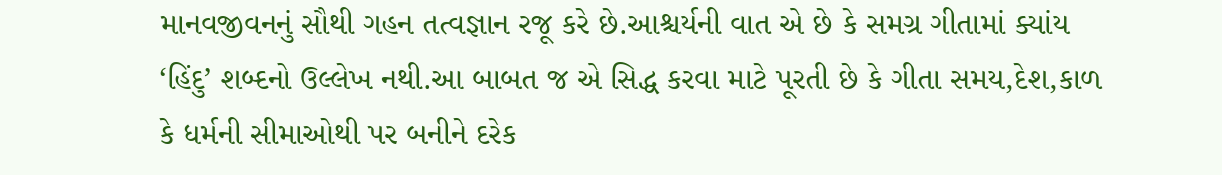માનવજીવનનું સૌથી ગહન તત્વજ્ઞાન રજૂ કરે છે.આશ્ચર્યની વાત એ છે કે સમગ્ર ગીતામાં ક્યાંય ‘હિંદુ’ શબ્દનો ઉલ્લેખ નથી.આ બાબત જ એ સિદ્ધ કરવા માટે પૂરતી છે કે ગીતા સમય,દેશ,કાળ કે ધર્મની સીમાઓથી પર બનીને દરેક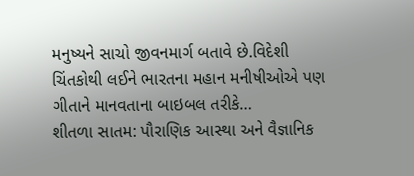મનુષ્યને સાચો જીવનમાર્ગ બતાવે છે.વિદેશી ચિંતકોથી લઈને ભારતના મહાન મનીષીઓએ પણ ગીતાને માનવતાના બાઇબલ તરીકે…
શીતળા સાતમ: પૌરાણિક આસ્થા અને વૈજ્ઞાનિક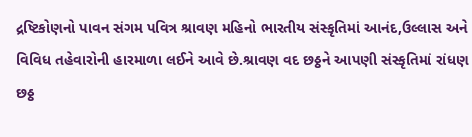દ્રષ્ટિકોણનો પાવન સંગમ પવિત્ર શ્રાવણ મહિનો ભારતીય સંસ્કૃતિમાં આનંદ,ઉલ્લાસ અને વિવિધ તહેવારોની હારમાળા લઈને આવે છે.શ્રાવણ વદ છઠ્ઠને આપણી સંસ્કૃતિમાં રાંધણ છઠ્ઠ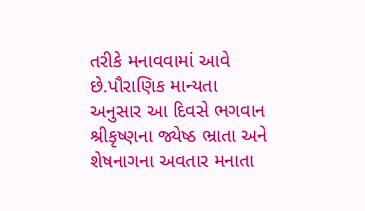તરીકે મનાવવામાં આવે છે.પૌરાણિક માન્યતા અનુસાર આ દિવસે ભગવાન શ્રીકૃષ્ણના જ્યેષ્ઠ ભ્રાતા અને શેષનાગના અવતાર મનાતા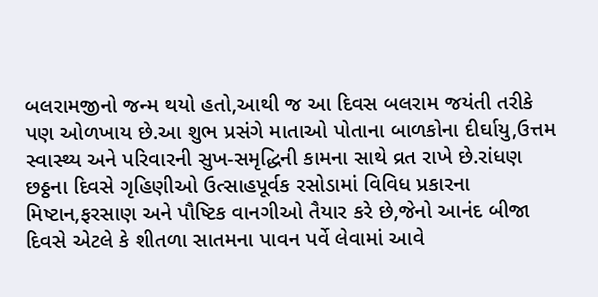બલરામજીનો જન્મ થયો હતો,આથી જ આ દિવસ બલરામ જયંતી તરીકે પણ ઓળખાય છે.આ શુભ પ્રસંગે માતાઓ પોતાના બાળકોના દીર્ઘાયુ,ઉત્તમ સ્વાસ્થ્ય અને પરિવારની સુખ-સમૃદ્ધિની કામના સાથે વ્રત રાખે છે.રાંધણ છઠ્ઠના દિવસે ગૃહિણીઓ ઉત્સાહપૂર્વક રસોડામાં વિવિધ પ્રકારના મિષ્ટાન,ફરસાણ અને પૌષ્ટિક વાનગીઓ તૈયાર કરે છે,જેનો આનંદ બીજા દિવસે એટલે કે શીતળા સાતમના પાવન પર્વે લેવામાં આવે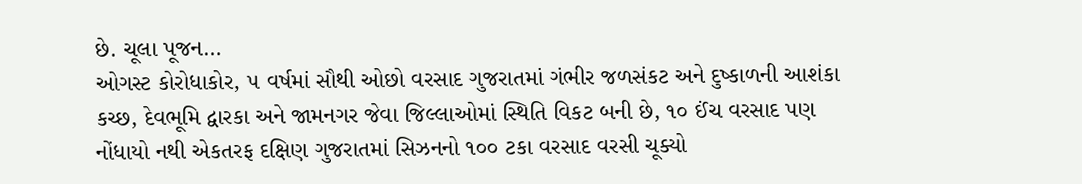છે. ચૂલા પૂજન…
ઓગસ્ટ કોરોધાકોર, ૫ વર્ષમાં સૌથી ઓછો વરસાદ ગુજરાતમાં ગંભીર જળસંકટ અને દુષ્કાળની આશંકા કચ્છ, દેવભૂમિ દ્વારકા અને જામનગર જેવા જિલ્લાઓમાં સ્થિતિ વિકટ બની છે, ૧૦ ઈંચ વરસાદ પણ નોંધાયો નથી એકતરફ દક્ષિણ ગુજરાતમાં સિઝનનો ૧૦૦ ટકા વરસાદ વરસી ચૂક્યો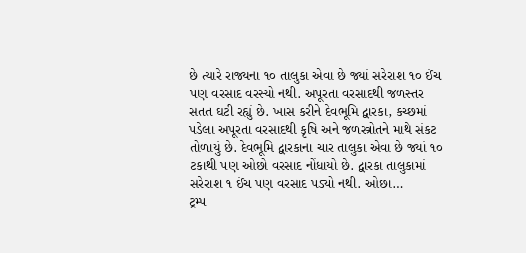છે ત્યારે રાજ્યના ૧૦ તાલુકા એવા છે જ્યાં સરેરાશ ૧૦ ઈંચ પણ વરસાદ વરસ્યો નથી. અપૂરતા વરસાદથી જળસ્તર સતત ઘટી રહ્યું છે. ખાસ કરીને દેવભૂમિ દ્વારકા, કચ્છમાં પડેલા અપૂરતા વરસાદથી કૃષિ અને જળસ્ત્રોતને માથે સંકટ તોળાયું છે. દેવભૂમિ દ્વારકાના ચાર તાલુકા એવા છે જ્યાં ૧૦ ટકાથી પણ ઓછો વરસાદ નોંધાયો છે. દ્વારકા તાલુકામાં સરેરાશ ૧ ઈંચ પણ વરસાદ પડ્યો નથી. ઓછા…
ટ્રમ્પ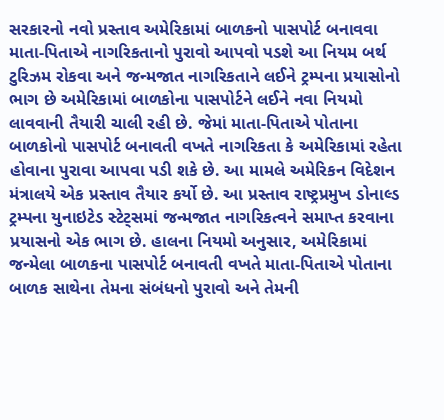સરકારનો નવો પ્રસ્તાવ અમેરિકામાં બાળકનો પાસપોર્ટ બનાવવા માતા-પિતાએ નાગરિકતાનો પુરાવો આપવો પડશે આ નિયમ બર્થ ટુરિઝમ રોકવા અને જન્મજાત નાગરિકતાને લઈને ટ્રમ્પના પ્રયાસોનો ભાગ છે અમેરિકામાં બાળકોના પાસપોર્ટને લઈને નવા નિયમો લાવવાની તૈયારી ચાલી રહી છે. જેમાં માતા-પિતાએ પોતાના બાળકોનો પાસપોર્ટ બનાવતી વખતે નાગરિકતા કે અમેરિકામાં રહેતા હોવાના પુરાવા આપવા પડી શકે છે. આ મામલે અમેરિકન વિદેશન મંત્રાલયે એક પ્રસ્તાવ તૈયાર કર્યો છે. આ પ્રસ્તાવ રાષ્ટ્રપ્રમુખ ડોનાલ્ડ ટ્રમ્પના યુનાઇટેડ સ્ટેટ્સમાં જન્મજાત નાગરિકત્વને સમાપ્ત કરવાના પ્રયાસનો એક ભાગ છે. હાલના નિયમો અનુસાર, અમેરિકામાં જન્મેલા બાળકના પાસપોર્ટ બનાવતી વખતે માતા-પિતાએ પોતાના બાળક સાથેના તેમના સંબંધનો પુરાવો અને તેમની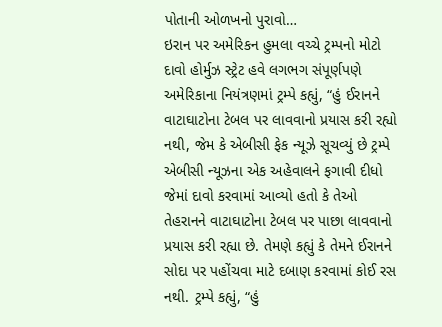પોતાની ઓળખનો પુરાવો…
ઇરાન પર અમેરિકન હુમલા વચ્ચે ટ્રમ્પનો મોટો દાવો હોર્મુઝ સ્ટ્રેટ હવે લગભગ સંપૂર્ણપણે અમેરિકાના નિયંત્રણમાં ટ્રમ્પે કહ્યું, “હું ઈરાનને વાટાઘાટોના ટેબલ પર લાવવાનો પ્રયાસ કરી રહ્યો નથી, જેમ કે એબીસી ફેક ન્યૂઝે સૂચવ્યું છે ટ્રમ્પે એબીસી ન્યૂઝના એક અહેવાલને ફગાવી દીધો જેમાં દાવો કરવામાં આવ્યો હતો કે તેઓ તેહરાનને વાટાઘાટોના ટેબલ પર પાછા લાવવાનો પ્રયાસ કરી રહ્યા છે. તેમણે કહ્યું કે તેમને ઈરાનને સોદા પર પહોંચવા માટે દબાણ કરવામાં કોઈ રસ નથી. ટ્રમ્પે કહ્યું, “હું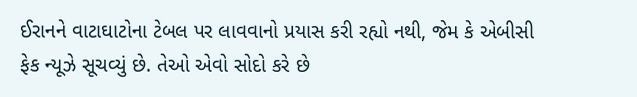ઈરાનને વાટાઘાટોના ટેબલ પર લાવવાનો પ્રયાસ કરી રહ્યો નથી, જેમ કે એબીસી ફેક ન્યૂઝે સૂચવ્યું છે. તેઓ એવો સોદો કરે છે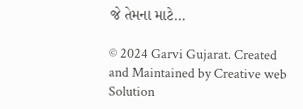જે તેમના માટે…

© 2024 Garvi Gujarat. Created and Maintained by Creative web Solution